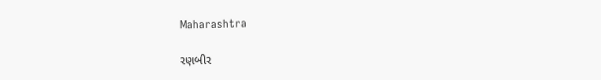Maharashtra

રણબીર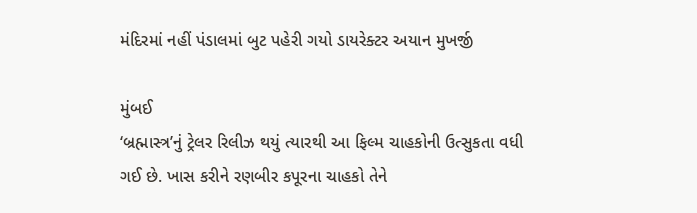મંદિરમાં નહીં પંડાલમાં બુટ પહેરી ગયો ડાયરેક્ટર અયાન મુખર્જી

મુંબઈ
‘બ્રહ્માસ્ત્ર’નું ટ્રેલર રિલીઝ થયું ત્યારથી આ ફિલ્મ ચાહકોની ઉત્સુકતા વધી ગઈ છે. ખાસ કરીને રણબીર કપૂરના ચાહકો તેને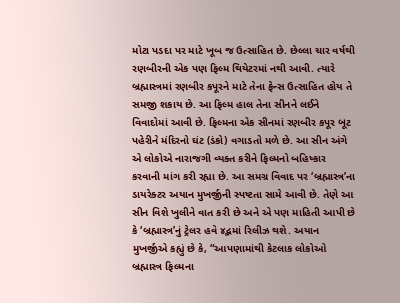મોટા પડદા પર માટે ખૂબ જ ઉત્સાહિત છે. છેલ્લા ચાર વર્ષથી રણબીરની એક પણ ફિલ્મ થિયેટરમાં નથી આવી. ત્યારે બ્રહ્માસ્ત્રમાં રણબીર કપૂરને માટે તેના ફેન્સ ઉત્સાહિત હોય તે સમજી શકાય છે. આ ફિલ્મ હાલ તેના સીનને લઈને વિવાદોમાં આવી છે. ફિલ્મના એક સીનમાં રણબીર કપૂર બૂટ પહેરીને મંદિરનો ઘંટ (ડંકો) વગાડતો મળે છે. આ સીન અંગે એ લોકોએ નારાજગી વ્યક્ત કરીને ફિલ્મનો બહિષ્કાર કરવાની માંગ કરી રહ્યા છે. આ સમગ્ર વિવાદ પર ‘બ્રહ્માસ્ત્ર’ના ડાયરેક્ટર અયાન મુખર્જીની સ્પષ્ટતા સામે આવી છે. તેણે આ સીન વિશે ખુલીને વાત કરી છે અને એ પણ માહિતી આપી છે કે ‘બ્રહ્માસ્ત્ર’નું ટ્રેલર હવે ૪દ્ભમાં રિલીઝ થશે. અયાન મુખર્જીએ કહ્યું છે કે, “આપણામાંથી કેટલાક લોકોઓ બ્રહ્માસ્ત્ર ફિલ્મના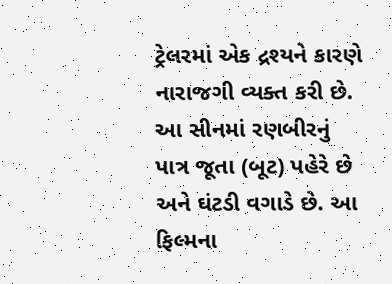ટ્રેલરમાં એક દ્રશ્યને કારણે નારાજગી વ્યક્ત કરી છે. આ સીનમાં રણબીરનું પાત્ર જૂતા (બૂટ) પહેરે છે અને ઘંટડી વગાડે છે. આ ફિલ્મના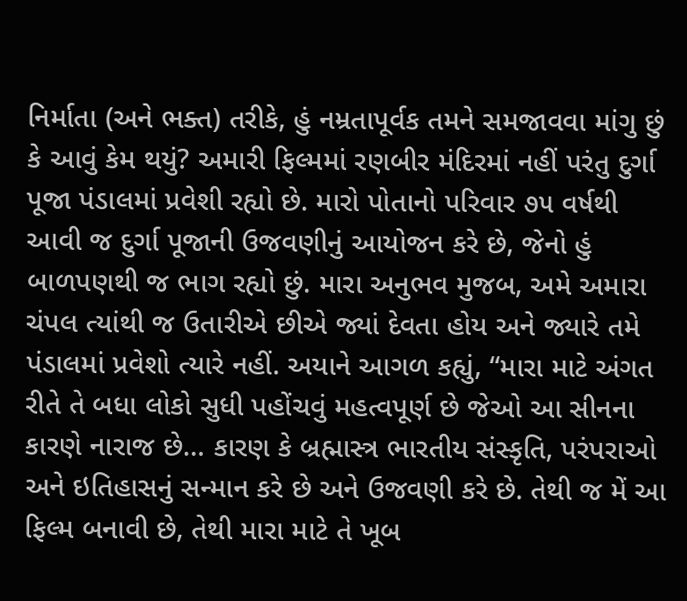નિર્માતા (અને ભક્ત) તરીકે, હું નમ્રતાપૂર્વક તમને સમજાવવા માંગુ છું કે આવું કેમ થયું? અમારી ફિલ્મમાં રણબીર મંદિરમાં નહીં પરંતુ દુર્ગા પૂજા પંડાલમાં પ્રવેશી રહ્યો છે. મારો પોતાનો પરિવાર ૭૫ વર્ષથી આવી જ દુર્ગા પૂજાની ઉજવણીનું આયોજન કરે છે, જેનો હું બાળપણથી જ ભાગ રહ્યો છું. મારા અનુભવ મુજબ, અમે અમારા ચંપલ ત્યાંથી જ ઉતારીએ છીએ જ્યાં દેવતા હોય અને જ્યારે તમે પંડાલમાં પ્રવેશો ત્યારે નહીં. અયાને આગળ કહ્યું, “મારા માટે અંગત રીતે તે બધા લોકો સુધી પહોંચવું મહત્વપૂર્ણ છે જેઓ આ સીનના કારણે નારાજ છે… કારણ કે બ્રહ્માસ્ત્ર ભારતીય સંસ્કૃતિ, પરંપરાઓ અને ઇતિહાસનું સન્માન કરે છે અને ઉજવણી કરે છે. તેથી જ મેં આ ફિલ્મ બનાવી છે, તેથી મારા માટે તે ખૂબ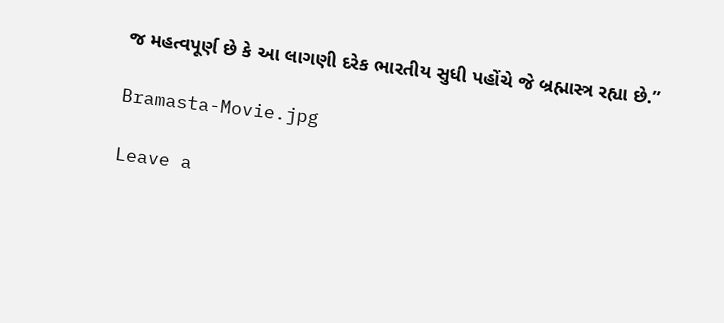જ મહત્વપૂર્ણ છે કે આ લાગણી દરેક ભારતીય સુધી પહોંચે જે બ્રહ્માસ્ત્ર રહ્યા છે.”

Bramasta-Movie.jpg

Leave a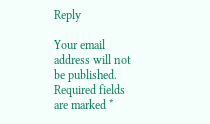Reply

Your email address will not be published. Required fields are marked *